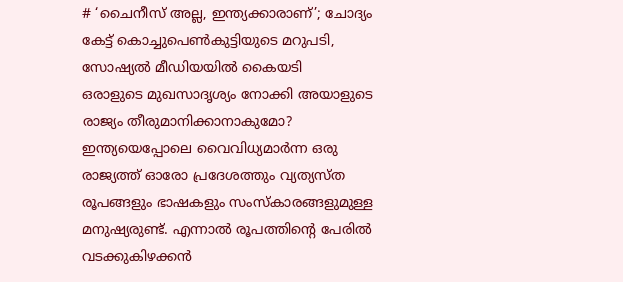# ‘ചൈനീസ് അല്ല, ഇന്ത്യക്കാരാണ്’; ചോദ്യം കേട്ട് കൊച്ചുപെൺകുട്ടിയുടെ മറുപടി, സോഷ്യൽ മീഡിയയിൽ കൈയടി
ഒരാളുടെ മുഖസാദൃശ്യം നോക്കി അയാളുടെ രാജ്യം തീരുമാനിക്കാനാകുമോ? ഇന്ത്യയെപ്പോലെ വൈവിധ്യമാർന്ന ഒരു രാജ്യത്ത് ഓരോ പ്രദേശത്തും വ്യത്യസ്ത രൂപങ്ങളും ഭാഷകളും സംസ്കാരങ്ങളുമുള്ള മനുഷ്യരുണ്ട്. എന്നാൽ രൂപത്തിന്റെ പേരിൽ വടക്കുകിഴക്കൻ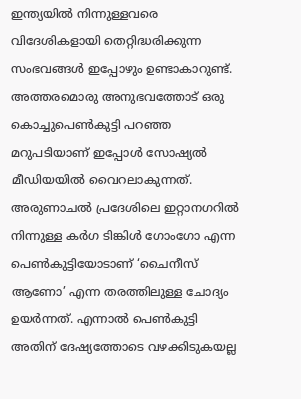ഇന്ത്യയിൽ നിന്നുള്ളവരെ വിദേശികളായി തെറ്റിദ്ധരിക്കുന്ന സംഭവങ്ങൾ ഇപ്പോഴും ഉണ്ടാകാറുണ്ട്. അത്തരമൊരു അനുഭവത്തോട് ഒരു കൊച്ചുപെൺകുട്ടി പറഞ്ഞ മറുപടിയാണ് ഇപ്പോൾ സോഷ്യൽ മീഡിയയിൽ വൈറലാകുന്നത്.
അരുണാചൽ പ്രദേശിലെ ഇറ്റാനഗറിൽ നിന്നുള്ള കർഗ ടിങ്കിൾ ഗോംഗോ എന്ന പെൺകുട്ടിയോടാണ് ‘ചൈനീസ് ആണോ’ എന്ന തരത്തിലുള്ള ചോദ്യം ഉയർന്നത്. എന്നാൽ പെൺകുട്ടി അതിന് ദേഷ്യത്തോടെ വഴക്കിടുകയല്ല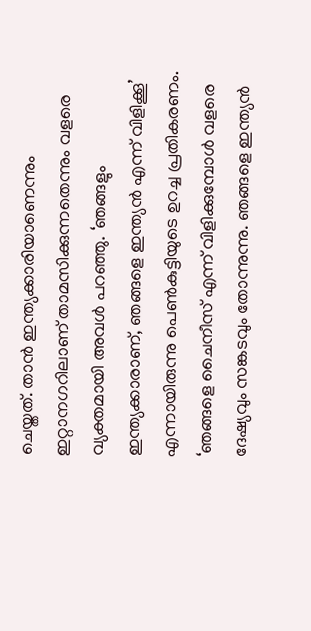ചെയ്തത്. താൻ ഇന്ത്യക്കാരിയാണെന്നും ഇറ്റാനഗറിലാണ് താമസിക്കുന്നതെന്നും വളരെ വ്യക്തമായി അവൾ പറഞ്ഞു. ‘ഞങ്ങളും ഇന്ത്യക്കാരാണ്, ഞങ്ങളെ ഇന്ത്യൻ എന്ന് വിളിക്കൂ’ എന്നായിരുന്നു പെൺകുട്ടിയുടെ ഉറച്ച പ്രതികരണം.
‘ഞങ്ങളെ ചൈനീസ് എന്ന് വിളിക്കുമ്പോൾ വളരെ ദേഷ്യവും സങ്കടവും തോന്നുന്നു. ഞങ്ങളെ ഇന്ത്യൻ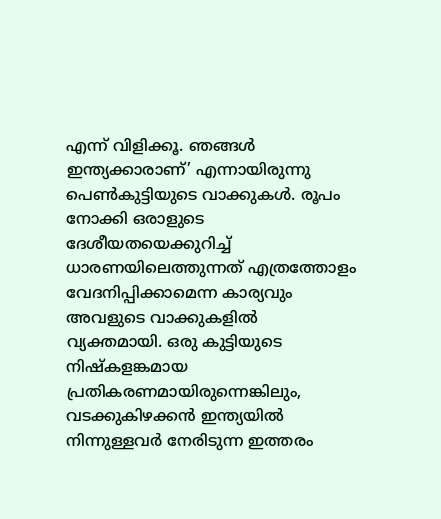എന്ന് വിളിക്കൂ. ഞങ്ങൾ ഇന്ത്യക്കാരാണ്’ എന്നായിരുന്നു പെൺകുട്ടിയുടെ വാക്കുകൾ. രൂപം നോക്കി ഒരാളുടെ ദേശീയതയെക്കുറിച്ച് ധാരണയിലെത്തുന്നത് എത്രത്തോളം വേദനിപ്പിക്കാമെന്ന കാര്യവും അവളുടെ വാക്കുകളിൽ വ്യക്തമായി. ഒരു കുട്ടിയുടെ നിഷ്കളങ്കമായ പ്രതികരണമായിരുന്നെങ്കിലും, വടക്കുകിഴക്കൻ ഇന്ത്യയിൽ നിന്നുള്ളവർ നേരിടുന്ന ഇത്തരം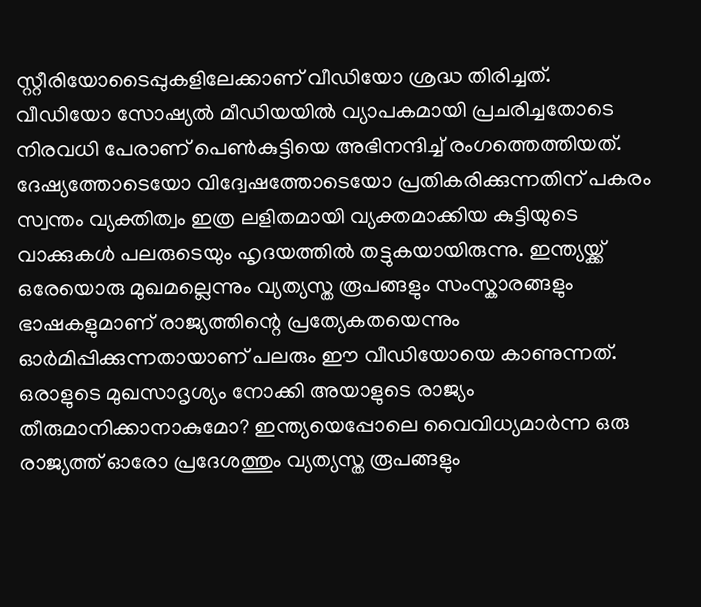സ്റ്റീരിയോടൈപ്പുകളിലേക്കാണ് വീഡിയോ ശ്രദ്ധ തിരിച്ചത്.
വീഡിയോ സോഷ്യൽ മീഡിയയിൽ വ്യാപകമായി പ്രചരിച്ചതോടെ നിരവധി പേരാണ് പെൺകുട്ടിയെ അഭിനന്ദിച്ച് രംഗത്തെത്തിയത്. ദേഷ്യത്തോടെയോ വിദ്വേഷത്തോടെയോ പ്രതികരിക്കുന്നതിന് പകരം സ്വന്തം വ്യക്തിത്വം ഇത്ര ലളിതമായി വ്യക്തമാക്കിയ കുട്ടിയുടെ വാക്കുകൾ പലരുടെയും ഹൃദയത്തിൽ തട്ടുകയായിരുന്നു. ഇന്ത്യയ്ക്ക് ഒരേയൊരു മുഖമല്ലെന്നും വ്യത്യസ്ത രൂപങ്ങളും സംസ്കാരങ്ങളും ഭാഷകളുമാണ് രാജ്യത്തിന്റെ പ്രത്യേകതയെന്നും ഓർമിപ്പിക്കുന്നതായാണ് പലരും ഈ വീഡിയോയെ കാണുന്നത്.
ഒരാളുടെ മുഖസാദൃശ്യം നോക്കി അയാളുടെ രാജ്യം തീരുമാനിക്കാനാകുമോ? ഇന്ത്യയെപ്പോലെ വൈവിധ്യമാർന്ന ഒരു രാജ്യത്ത് ഓരോ പ്രദേശത്തും വ്യത്യസ്ത രൂപങ്ങളും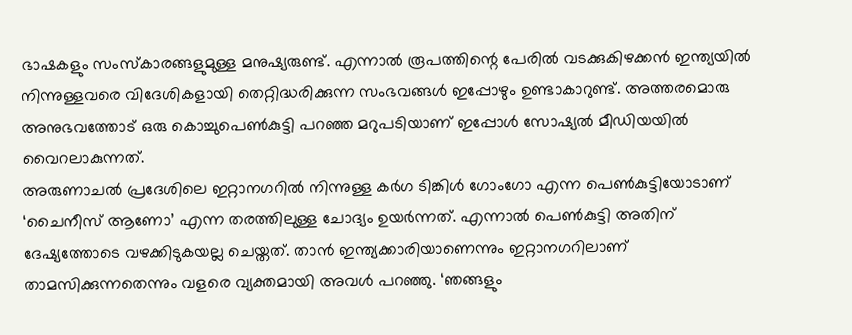ഭാഷകളും സംസ്കാരങ്ങളുമുള്ള മനുഷ്യരുണ്ട്. എന്നാൽ രൂപത്തിന്റെ പേരിൽ വടക്കുകിഴക്കൻ ഇന്ത്യയിൽ നിന്നുള്ളവരെ വിദേശികളായി തെറ്റിദ്ധരിക്കുന്ന സംഭവങ്ങൾ ഇപ്പോഴും ഉണ്ടാകാറുണ്ട്. അത്തരമൊരു അനുഭവത്തോട് ഒരു കൊച്ചുപെൺകുട്ടി പറഞ്ഞ മറുപടിയാണ് ഇപ്പോൾ സോഷ്യൽ മീഡിയയിൽ വൈറലാകുന്നത്.
അരുണാചൽ പ്രദേശിലെ ഇറ്റാനഗറിൽ നിന്നുള്ള കർഗ ടിങ്കിൾ ഗോംഗോ എന്ന പെൺകുട്ടിയോടാണ് ‘ചൈനീസ് ആണോ’ എന്ന തരത്തിലുള്ള ചോദ്യം ഉയർന്നത്. എന്നാൽ പെൺകുട്ടി അതിന് ദേഷ്യത്തോടെ വഴക്കിടുകയല്ല ചെയ്തത്. താൻ ഇന്ത്യക്കാരിയാണെന്നും ഇറ്റാനഗറിലാണ് താമസിക്കുന്നതെന്നും വളരെ വ്യക്തമായി അവൾ പറഞ്ഞു. ‘ഞങ്ങളും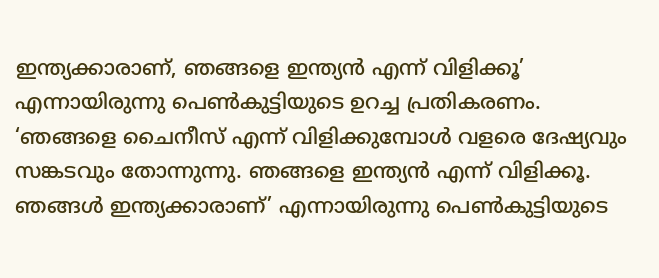ഇന്ത്യക്കാരാണ്, ഞങ്ങളെ ഇന്ത്യൻ എന്ന് വിളിക്കൂ’ എന്നായിരുന്നു പെൺകുട്ടിയുടെ ഉറച്ച പ്രതികരണം.
‘ഞങ്ങളെ ചൈനീസ് എന്ന് വിളിക്കുമ്പോൾ വളരെ ദേഷ്യവും സങ്കടവും തോന്നുന്നു. ഞങ്ങളെ ഇന്ത്യൻ എന്ന് വിളിക്കൂ. ഞങ്ങൾ ഇന്ത്യക്കാരാണ്’ എന്നായിരുന്നു പെൺകുട്ടിയുടെ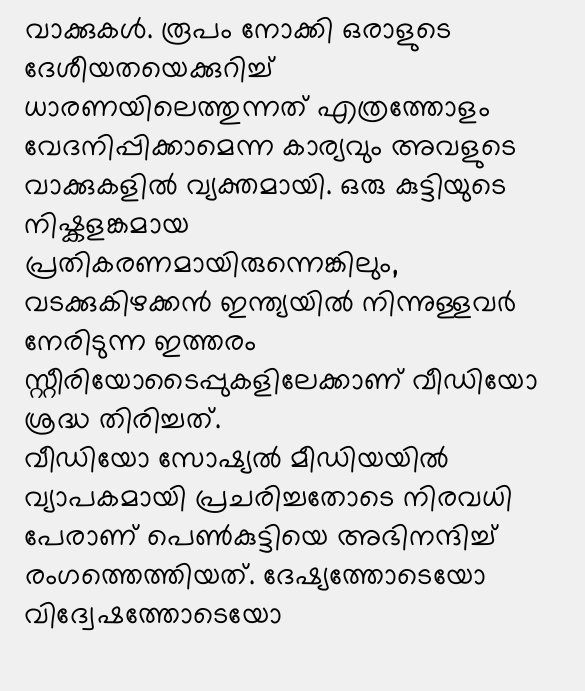വാക്കുകൾ. രൂപം നോക്കി ഒരാളുടെ ദേശീയതയെക്കുറിച്ച് ധാരണയിലെത്തുന്നത് എത്രത്തോളം വേദനിപ്പിക്കാമെന്ന കാര്യവും അവളുടെ വാക്കുകളിൽ വ്യക്തമായി. ഒരു കുട്ടിയുടെ നിഷ്കളങ്കമായ പ്രതികരണമായിരുന്നെങ്കിലും, വടക്കുകിഴക്കൻ ഇന്ത്യയിൽ നിന്നുള്ളവർ നേരിടുന്ന ഇത്തരം സ്റ്റീരിയോടൈപ്പുകളിലേക്കാണ് വീഡിയോ ശ്രദ്ധ തിരിച്ചത്.
വീഡിയോ സോഷ്യൽ മീഡിയയിൽ വ്യാപകമായി പ്രചരിച്ചതോടെ നിരവധി പേരാണ് പെൺകുട്ടിയെ അഭിനന്ദിച്ച് രംഗത്തെത്തിയത്. ദേഷ്യത്തോടെയോ വിദ്വേഷത്തോടെയോ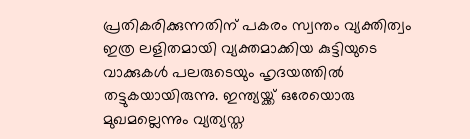പ്രതികരിക്കുന്നതിന് പകരം സ്വന്തം വ്യക്തിത്വം ഇത്ര ലളിതമായി വ്യക്തമാക്കിയ കുട്ടിയുടെ വാക്കുകൾ പലരുടെയും ഹൃദയത്തിൽ തട്ടുകയായിരുന്നു. ഇന്ത്യയ്ക്ക് ഒരേയൊരു മുഖമല്ലെന്നും വ്യത്യസ്ത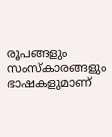രൂപങ്ങളും സംസ്കാരങ്ങളും ഭാഷകളുമാണ്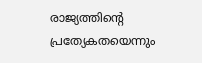രാജ്യത്തിന്റെ പ്രത്യേകതയെന്നും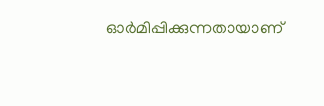ഓർമിപ്പിക്കുന്നതായാണ്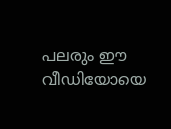പലരും ഈ വീഡിയോയെ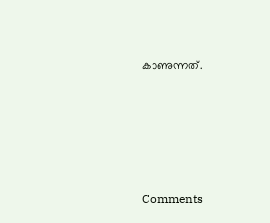കാണുന്നത്.







Comments